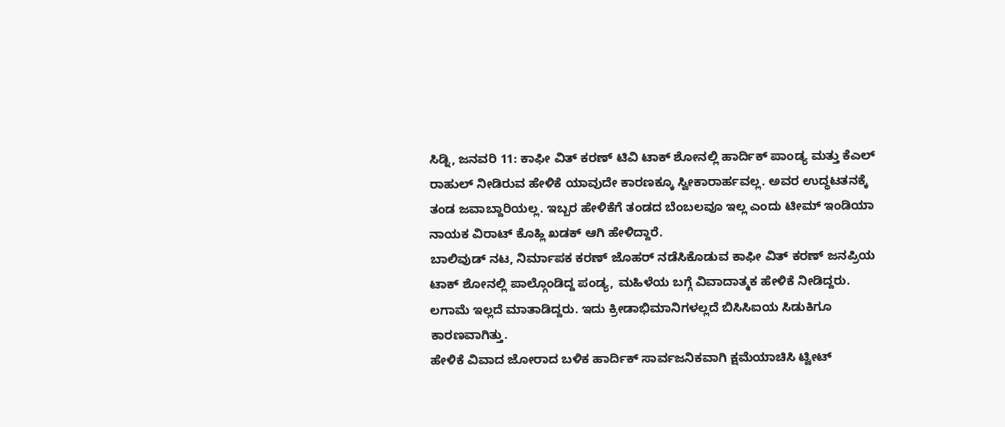ಸಿಡ್ನಿ, ಜನವರಿ 11: ಕಾಫೀ ವಿತ್ ಕರಣ್ ಟಿವಿ ಟಾಕ್ ಶೋನಲ್ಲಿ ಹಾರ್ದಿಕ್ ಪಾಂಡ್ಯ ಮತ್ತು ಕೆಎಲ್ ರಾಹುಲ್ ನೀಡಿರುವ ಹೇಳಿಕೆ ಯಾವುದೇ ಕಾರಣಕ್ಕೂ ಸ್ವೀಕಾರಾರ್ಹವಲ್ಲ. ಅವರ ಉದ್ಧಟತನಕ್ಕೆ ತಂಡ ಜವಾಬ್ದಾರಿಯಲ್ಲ. ಇಬ್ಬರ ಹೇಳಿಕೆಗೆ ತಂಡದ ಬೆಂಬಲವೂ ಇಲ್ಲ ಎಂದು ಟೀಮ್ ಇಂಡಿಯಾ ನಾಯಕ ವಿರಾಟ್ ಕೊಹ್ಲಿ ಖಡಕ್ ಆಗಿ ಹೇಳಿದ್ದಾರೆ.
ಬಾಲಿವುಡ್ ನಟ, ನಿರ್ಮಾಪಕ ಕರಣ್ ಜೊಹರ್ ನಡೆಸಿಕೊಡುವ ಕಾಫೀ ವಿತ್ ಕರಣ್ ಜನಪ್ರಿಯ ಟಾಕ್ ಶೋನಲ್ಲಿ ಪಾಲ್ಗೊಂಡಿದ್ದ ಪಂಡ್ಯ, ಮಹಿಳೆಯ ಬಗ್ಗೆ ವಿವಾದಾತ್ಮಕ ಹೇಳಿಕೆ ನೀಡಿದ್ದರು. ಲಗಾಮೆ ಇಲ್ಲದೆ ಮಾತಾಡಿದ್ದರು. ಇದು ಕ್ರೀಡಾಭಿಮಾನಿಗಳಲ್ಲದೆ ಬಿಸಿಸಿಐಯ ಸಿಡುಕಿಗೂ ಕಾರಣವಾಗಿತ್ತು.
ಹೇಳಿಕೆ ವಿವಾದ ಜೋರಾದ ಬಳಿಕ ಹಾರ್ದಿಕ್ ಸಾರ್ವಜನಿಕವಾಗಿ ಕ್ಷಮೆಯಾಚಿಸಿ ಟ್ವೀಟ್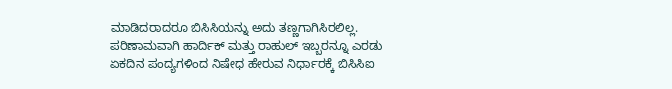ಮಾಡಿದರಾದರೂ ಬಿಸಿಸಿಯನ್ನು ಅದು ತಣ್ಣಗಾಗಿಸಿರಲಿಲ್ಲ. ಪರಿಣಾಮವಾಗಿ ಹಾರ್ದಿಕ್ ಮತ್ತು ರಾಹುಲ್ ಇಬ್ಬರನ್ನೂ ಎರಡು ಏಕದಿನ ಪಂದ್ಯಗಳಿಂದ ನಿಷೇಧ ಹೇರುವ ನಿರ್ಧಾರಕ್ಕೆ ಬಿಸಿಸಿಐ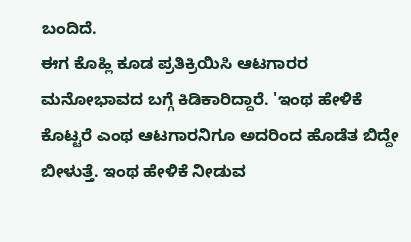ಬಂದಿದೆ.
ಈಗ ಕೊಹ್ಲಿ ಕೂಡ ಪ್ರತಿಕ್ರಿಯಿಸಿ ಆಟಗಾರರ ಮನೋಭಾವದ ಬಗ್ಗೆ ಕಿಡಿಕಾರಿದ್ದಾರೆ. 'ಇಂಥ ಹೇಳಿಕೆ ಕೊಟ್ಟರೆ ಎಂಥ ಆಟಗಾರನಿಗೂ ಅದರಿಂದ ಹೊಡೆತ ಬಿದ್ದೇ ಬೀಳುತ್ತೆ. ಇಂಥ ಹೇಳಿಕೆ ನೀಡುವ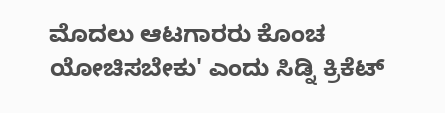ಮೊದಲು ಆಟಗಾರರು ಕೊಂಚ ಯೋಚಿಸಬೇಕು' ಎಂದು ಸಿಡ್ನಿ ಕ್ರಿಕೆಟ್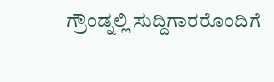ಗ್ರೌಂಡ್ನಲ್ಲಿ ಸುದ್ದಿಗಾರರೊಂದಿಗೆ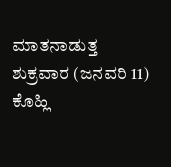ಮಾತನಾಡುತ್ತ ಶುಕ್ರವಾರ (ಜನವರಿ 11) ಕೊಹ್ಲಿ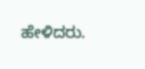ಹೇಳಿದರು.